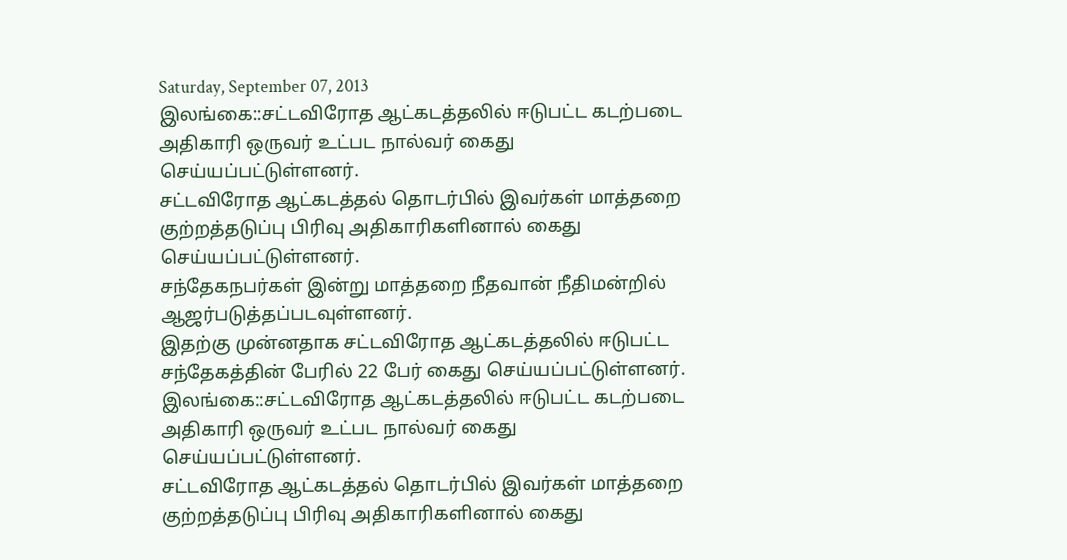Saturday, September 07, 2013
இலங்கை::சட்டவிரோத ஆட்கடத்தலில் ஈடுபட்ட கடற்படை அதிகாரி ஒருவர் உட்பட நால்வர் கைது செய்யப்பட்டுள்ளனர்.
சட்டவிரோத ஆட்கடத்தல் தொடர்பில் இவர்கள் மாத்தறை குற்றத்தடுப்பு பிரிவு அதிகாரிகளினால் கைது செய்யப்பட்டுள்ளனர்.
சந்தேகநபர்கள் இன்று மாத்தறை நீதவான் நீதிமன்றில் ஆஜர்படுத்தப்படவுள்ளனர்.
இதற்கு முன்னதாக சட்டவிரோத ஆட்கடத்தலில் ஈடுபட்ட சந்தேகத்தின் பேரில் 22 பேர் கைது செய்யப்பட்டுள்ளனர்.
இலங்கை::சட்டவிரோத ஆட்கடத்தலில் ஈடுபட்ட கடற்படை அதிகாரி ஒருவர் உட்பட நால்வர் கைது செய்யப்பட்டுள்ளனர்.
சட்டவிரோத ஆட்கடத்தல் தொடர்பில் இவர்கள் மாத்தறை குற்றத்தடுப்பு பிரிவு அதிகாரிகளினால் கைது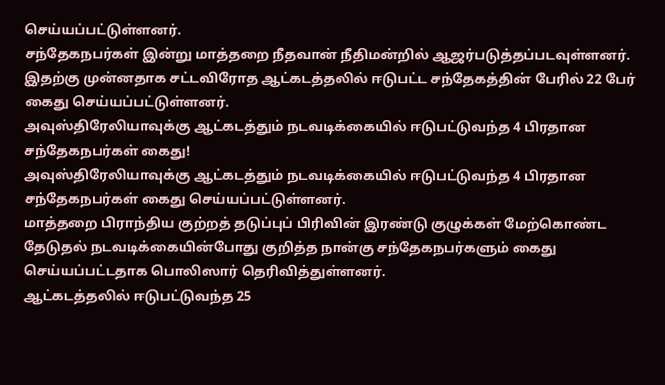செய்யப்பட்டுள்ளனர்.
சந்தேகநபர்கள் இன்று மாத்தறை நீதவான் நீதிமன்றில் ஆஜர்படுத்தப்படவுள்ளனர்.
இதற்கு முன்னதாக சட்டவிரோத ஆட்கடத்தலில் ஈடுபட்ட சந்தேகத்தின் பேரில் 22 பேர் கைது செய்யப்பட்டுள்ளனர்.
அவுஸ்திரேலியாவுக்கு ஆட்கடத்தும் நடவடிக்கையில் ஈடுபட்டுவந்த 4 பிரதான சந்தேகநபர்கள் கைது!
அவுஸ்திரேலியாவுக்கு ஆட்கடத்தும் நடவடிக்கையில் ஈடுபட்டுவந்த 4 பிரதான சந்தேகநபர்கள் கைது செய்யப்பட்டுள்ளனர்.
மாத்தறை பிராந்திய குற்றத் தடுப்புப் பிரிவின் இரண்டு குழுக்கள் மேற்கொண்ட தேடுதல் நடவடிக்கையின்போது குறித்த நான்கு சந்தேகநபர்களும் கைது செய்யப்பட்டதாக பொலிஸார் தெரிவித்துள்ளனர்.
ஆட்கடத்தலில் ஈடுபட்டுவந்த 25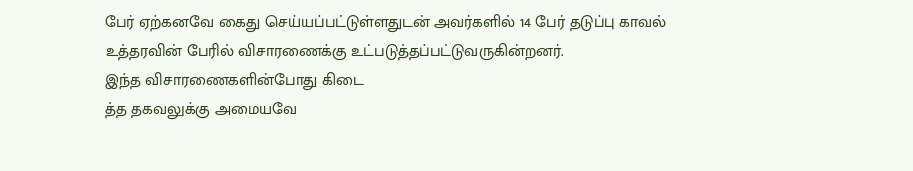பேர் ஏற்கனவே கைது செய்யப்பட்டுள்ளதுடன் அவர்களில் 14 பேர் தடுப்பு காவல் உத்தரவின் பேரில் விசாரணைக்கு உட்படுத்தப்பட்டுவருகின்றனர்.
இந்த விசாரணைகளின்போது கிடை
த்த தகவலுக்கு அமையவே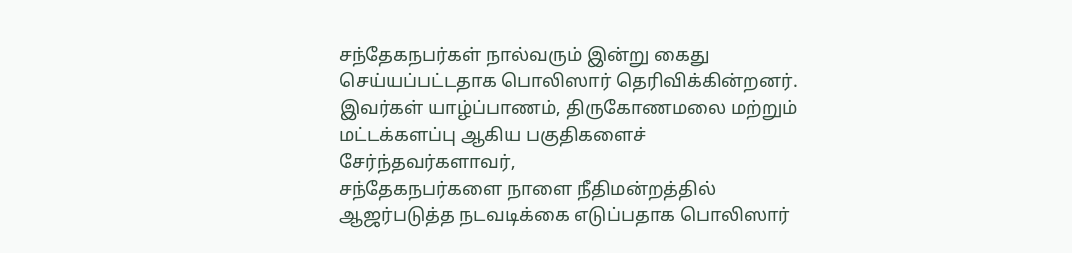சந்தேகநபர்கள் நால்வரும் இன்று கைது செய்யப்பட்டதாக பொலிஸார் தெரிவிக்கின்றனர்.
இவர்கள் யாழ்ப்பாணம், திருகோணமலை மற்றும் மட்டக்களப்பு ஆகிய பகுதிகளைச் சேர்ந்தவர்களாவர்,
சந்தேகநபர்களை நாளை நீதிமன்றத்தில் ஆஜர்படுத்த நடவடிக்கை எடுப்பதாக பொலிஸார்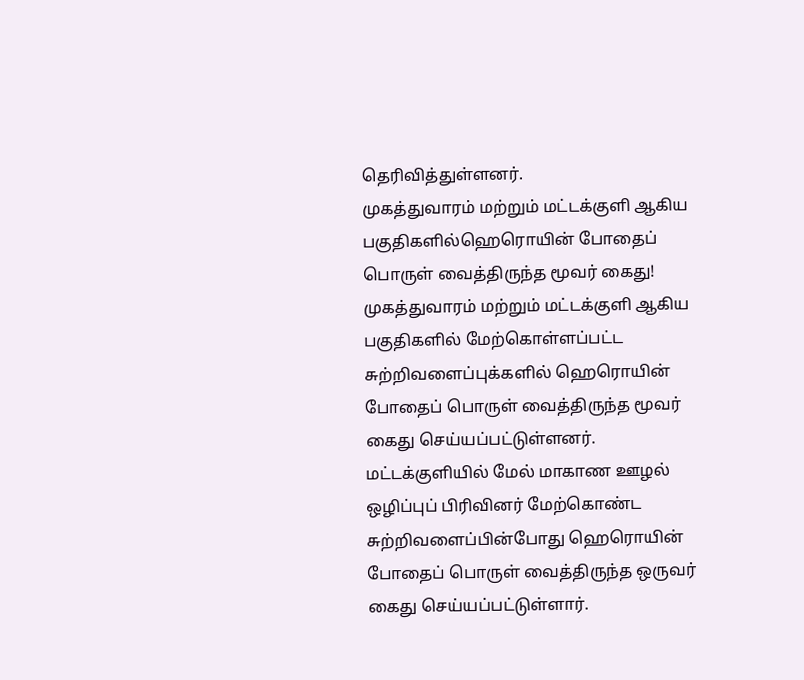தெரிவித்துள்ளனர்.
முகத்துவாரம் மற்றும் மட்டக்குளி ஆகிய பகுதிகளில்ஹெரொயின் போதைப் பொருள் வைத்திருந்த மூவர் கைது!
முகத்துவாரம் மற்றும் மட்டக்குளி ஆகிய பகுதிகளில் மேற்கொள்ளப்பட்ட சுற்றிவளைப்புக்களில் ஹெரொயின் போதைப் பொருள் வைத்திருந்த மூவர் கைது செய்யப்பட்டுள்ளனர்.
மட்டக்குளியில் மேல் மாகாண ஊழல் ஒழிப்புப் பிரிவினர் மேற்கொண்ட சுற்றிவளைப்பின்போது ஹெரொயின் போதைப் பொருள் வைத்திருந்த ஒருவர் கைது செய்யப்பட்டுள்ளார்.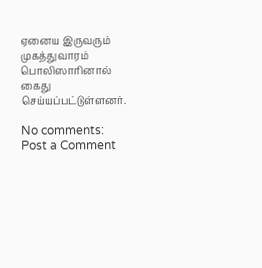ஏனைய இருவரும் முகத்துவாரம் பொலிஸாரினால் கைது செய்யப்பட்டுள்ளனர்.

No comments:
Post a Comment